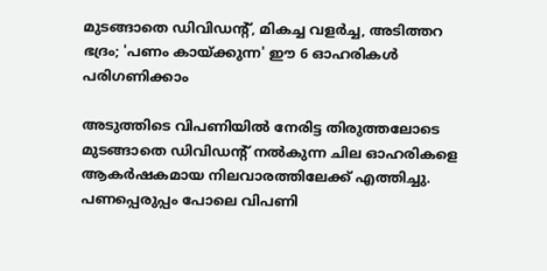മുടങ്ങാതെ ഡിവിഡന്റ്, മികച്ച വളര്‍ച്ച, അടിത്തറ ഭദ്രം; 'പണം കായ്ക്കുന്ന' ഈ 6 ഓഹരികള്‍ പരിഗണിക്കാം

അടുത്തിടെ വിപണിയില്‍ നേരിട്ട തിരുത്തലോടെ മുടങ്ങാതെ ഡിവിഡന്റ് നല്‍കുന്ന ചില ഓഹരികളെ ആകര്‍ഷകമായ നിലവാരത്തിലേക്ക് എത്തിച്ചു. പണപ്പെരുപ്പം പോലെ വിപണി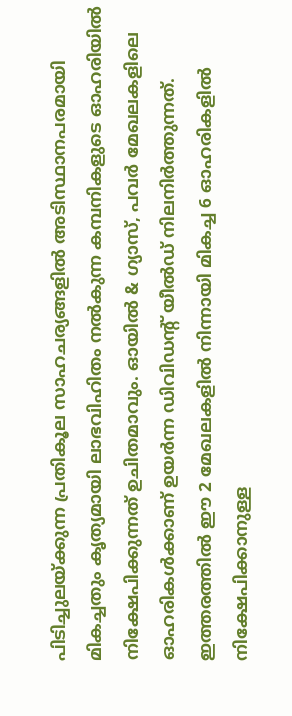പിടിച്ചുലയ്ക്കുന്ന പ്രതികൂല സാഹചര്യങ്ങളില്‍ അടിസ്ഥാനപരമായി മികച്ചതും കൃത്യമായി ലാഭവിഹിതം നല്‍കുന്ന കമ്പനികളുടെ ഓഹരിയില്‍ നിക്ഷേപിക്കുന്നത് ഉചിതമാവും. ഓയില്‍ & ഗ്യാസ്, പവര്‍ മേഖലകളിലെ ഓഹരികള്‍ക്കാണ് ഉയര്‍ന്ന ഡിവിഡന്റ് യീല്‍ഡ് നിലനിര്‍ത്തുന്നത്. ഇത്തരത്തില്‍ ഈ 2 മേഖലകളില്‍ നിന്നായി മികച്ച 6 ഓഹരികളില്‍ നിക്ഷേപിക്കാനുള്ള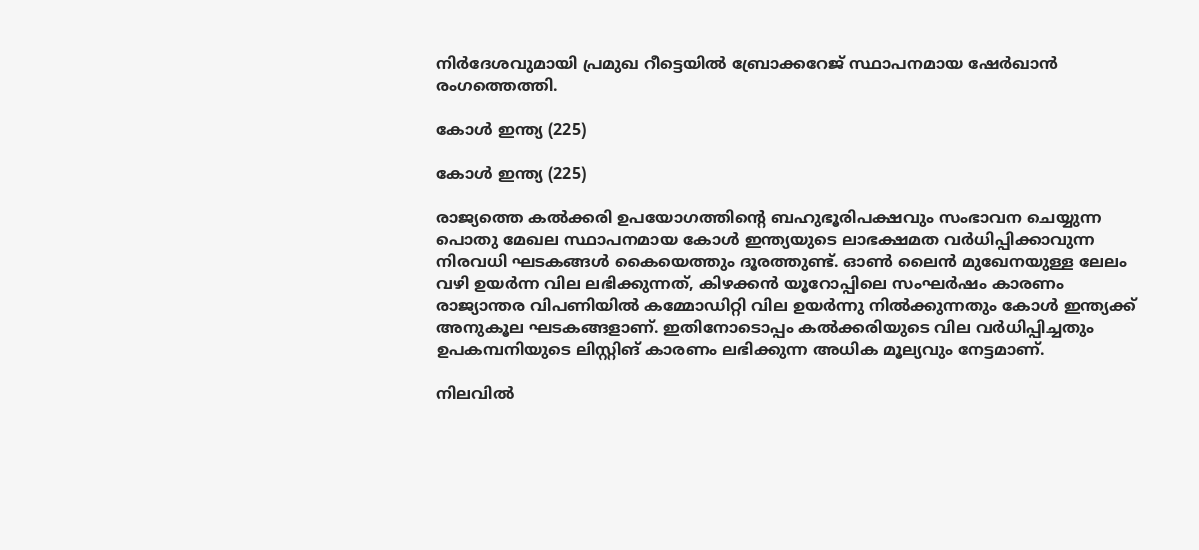നിര്‍ദേശവുമായി പ്രമുഖ റീട്ടെയില്‍ ബ്രോക്കറേജ് സ്ഥാപനമായ ഷേര്‍ഖാന്‍ രംഗത്തെത്തി.

കോള്‍ ഇന്ത്യ (225)

കോള്‍ ഇന്ത്യ (225)

രാജ്യത്തെ കല്‍ക്കരി ഉപയോഗത്തിന്റെ ബഹുഭൂരിപക്ഷവും സംഭാവന ചെയ്യുന്ന പൊതു മേഖല സ്ഥാപനമായ കോള്‍ ഇന്ത്യയുടെ ലാഭക്ഷമത വര്‍ധിപ്പിക്കാവുന്ന നിരവധി ഘടകങ്ങള്‍ കൈയെത്തും ദൂരത്തുണ്ട്. ഓണ്‍ ലൈന്‍ മുഖേനയുള്ള ലേലം വഴി ഉയര്‍ന്ന വില ലഭിക്കുന്നത്, കിഴക്കന്‍ യൂറോപ്പിലെ സംഘര്‍ഷം കാരണം രാജ്യാന്തര വിപണിയില്‍ കമ്മോഡിറ്റി വില ഉയര്‍ന്നു നില്‍ക്കുന്നതും കോള്‍ ഇന്ത്യക്ക് അനുകൂല ഘടകങ്ങളാണ്. ഇതിനോടൊപ്പം കല്‍ക്കരിയുടെ വില വര്‍ധിപ്പിച്ചതും ഉപകമ്പനിയുടെ ലിസ്റ്റിങ് കാരണം ലഭിക്കുന്ന അധിക മൂല്യവും നേട്ടമാണ്.

നിലവില്‍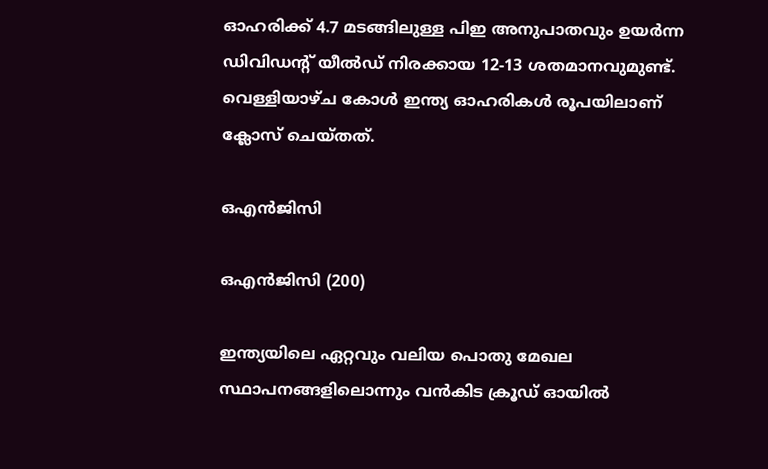ഓഹരിക്ക് 4.7 മടങ്ങിലുള്ള പിഇ അനുപാതവും ഉയര്‍ന്ന ഡിവിഡന്റ് യീല്‍ഡ് നിരക്കായ 12-13 ശതമാനവുമുണ്ട്. വെള്ളിയാഴ്ച കോള്‍ ഇന്ത്യ ഓഹരികള്‍ രൂപയിലാണ് ക്ലോസ് ചെയ്തത്.

ഒഎന്‍ജിസി

ഒഎന്‍ജിസി (200)

ഇന്ത്യയിലെ ഏറ്റവും വലിയ പൊതു മേഖല സ്ഥാപനങ്ങളിലൊന്നും വന്‍കിട ക്രൂഡ് ഓയില്‍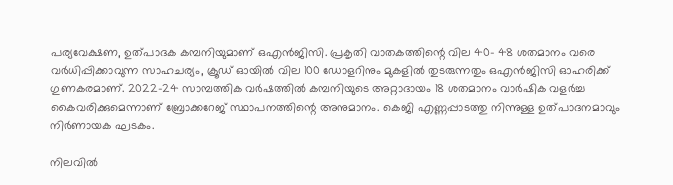പര്യവേക്ഷണ, ഉത്പാദക കമ്പനിയുമാണ് ഒഎന്‍ജിസി. പ്രകൃതി വാതകത്തിന്റെ വില 40- 48 ശതമാനം വരെ വര്‍ധിപ്പിക്കാവുന്ന സാഹചര്യം, ക്രൂഡ് ഓയില്‍ വില 100 ഡോളറിനും മുകളില്‍ തുടരുന്നതും ഒഎന്‍ജിസി ഓഹരിക്ക് ഗുണകരമാണ്. 2022-24 സാമ്പത്തിക വര്‍ഷത്തില്‍ കമ്പനിയുടെ അറ്റാദായം 18 ശതമാനം വാര്‍ഷിക വളര്‍ച്ച കൈവരിക്കുമെന്നാണ് ബ്രോക്കറേജ് സ്ഥാപനത്തിന്റെ അനുമാനം. കെജി എണ്ണപ്പാടത്തു നിന്നുള്ള ഉത്പാദനമാവും നിര്‍ണായക ഘടകം.

നിലവില്‍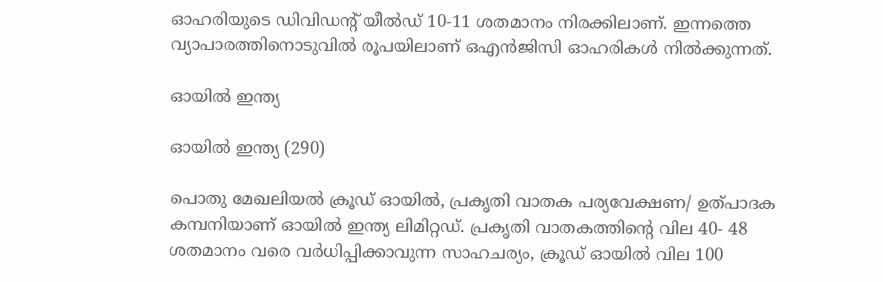ഓഹരിയുടെ ഡിവിഡന്റ് യീല്‍ഡ് 10-11 ശതമാനം നിരക്കിലാണ്. ഇന്നത്തെ വ്യാപാരത്തിനൊടുവില്‍ രൂപയിലാണ് ഒഎന്‍ജിസി ഓഹരികള്‍ നില്‍ക്കുന്നത്.

ഓയില്‍ ഇന്ത്യ

ഓയില്‍ ഇന്ത്യ (290)

പൊതു മേഖലിയല്‍ ക്രൂഡ് ഓയില്‍, പ്രകൃതി വാതക പര്യവേക്ഷണ/ ഉത്പാദക കമ്പനിയാണ് ഓയില്‍ ഇന്ത്യ ലിമിറ്റഡ്. പ്രകൃതി വാതകത്തിന്റെ വില 40- 48 ശതമാനം വരെ വര്‍ധിപ്പിക്കാവുന്ന സാഹചര്യം, ക്രൂഡ് ഓയില്‍ വില 100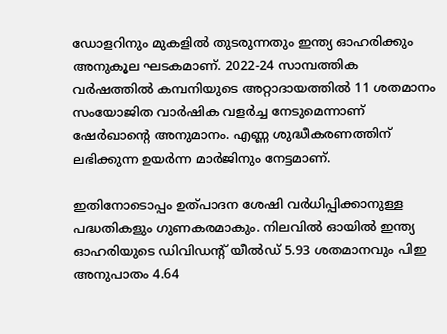ഡോളറിനും മുകളില്‍ തുടരുന്നതും ഇന്ത്യ ഓഹരിക്കും അനുകൂല ഘടകമാണ്. 2022-24 സാമ്പത്തിക വര്‍ഷത്തില്‍ കമ്പനിയുടെ അറ്റാദായത്തില്‍ 11 ശതമാനം സംയോജിത വാര്‍ഷിക വളര്‍ച്ച നേടുമെന്നാണ് ഷേര്‍ഖാന്റെ അനുമാനം. എണ്ണ ശുദ്ധീകരണത്തിന് ലഭിക്കുന്ന ഉയര്‍ന്ന മാര്‍ജിനും നേട്ടമാണ്.

ഇതിനോടൊപ്പം ഉത്പാദന ശേഷി വര്‍ധിപ്പിക്കാനുള്ള പദ്ധതികളും ഗുണകരമാകും. നിലവില്‍ ഓയില്‍ ഇന്ത്യ ഓഹരിയുടെ ഡിവിഡന്റ് യീല്‍ഡ് 5.93 ശതമാനവും പിഇ അനുപാതം 4.64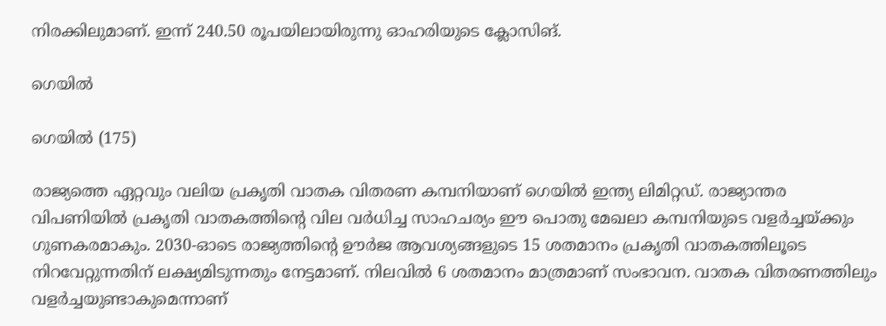നിരക്കിലുമാണ്. ഇന്ന് 240.50 രൂപയിലായിരുന്നു ഓഹരിയുടെ ക്ലോസിങ്.

ഗെയില്‍

ഗെയില്‍ (175)

രാജ്യത്തെ ഏറ്റവും വലിയ പ്രകൃതി വാതക വിതരണ കമ്പനിയാണ് ഗെയില്‍ ഇന്ത്യ ലിമിറ്റഡ്. രാജ്യാന്തര വിപണിയില്‍ പ്രകൃതി വാതകത്തിന്റെ വില വര്‍ധിച്ച സാഹചര്യം ഈ പൊതു മേഖലാ കമ്പനിയുടെ വളര്‍ച്ചയ്ക്കും ഗുണകരമാകും. 2030-ഓടെ രാജ്യത്തിന്റെ ഊര്‍ജ ആവശ്യങ്ങളുടെ 15 ശതമാനം പ്രകൃതി വാതകത്തിലൂടെ നിറവേറ്റുന്നതിന് ലക്ഷ്യമിടുന്നതും നേട്ടമാണ്. നിലവില്‍ 6 ശതമാനം മാത്രമാണ് സംഭാവന. വാതക വിതരണത്തിലും വളര്‍ച്ചയുണ്ടാകുമെന്നാണ്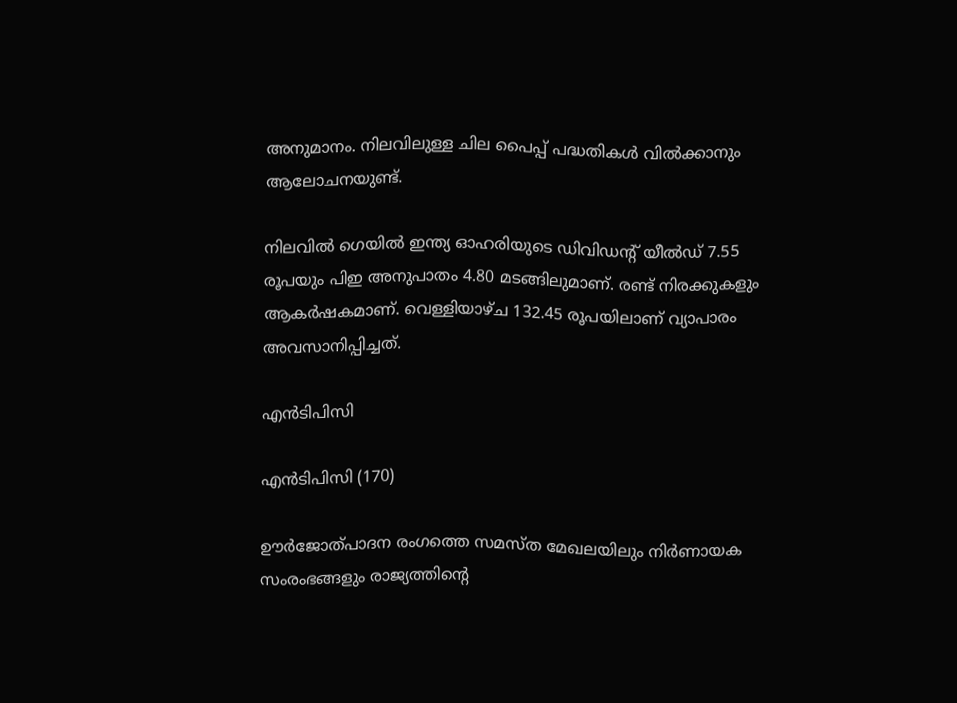അനുമാനം. നിലവിലുള്ള ചില പൈപ്പ് പദ്ധതികള്‍ വില്‍ക്കാനും ആലോചനയുണ്ട്.

നിലവില്‍ ഗെയില്‍ ഇന്ത്യ ഓഹരിയുടെ ഡിവിഡന്റ് യീല്‍ഡ് 7.55 രൂപയും പിഇ അനുപാതം 4.80 മടങ്ങിലുമാണ്. രണ്ട് നിരക്കുകളും ആകര്‍ഷകമാണ്. വെള്ളിയാഴ്ച 132.45 രൂപയിലാണ് വ്യാപാരം അവസാനിപ്പിച്ചത്.

എന്‍ടിപിസി

എന്‍ടിപിസി (170)

ഊര്‍ജോത്പാദന രംഗത്തെ സമസ്ത മേഖലയിലും നിര്‍ണായക സംരംഭങ്ങളും രാജ്യത്തിന്റെ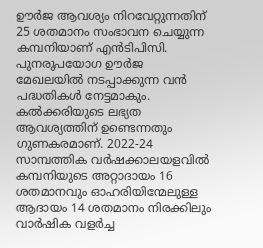ഊര്‍ജ ആവശ്യം നിറവേറ്റുന്നതിന് 25 ശതമാനം സംഭാവന ചെയ്യുന്ന കമ്പനിയാണ് എന്‍ടിപിസി. പുനരുപയോഗ ഊര്‍ജ മേഖലയില്‍ നടപ്പാക്കുന്ന വന്‍ പദ്ധതികള്‍ നേട്ടമാകും. കല്‍ക്കരിയുടെ ലഭ്യത ആവശ്യത്തിന് ഉണ്ടെന്നതും ഗുണകരമാണ്. 2022-24 സാമ്പത്തിക വര്‍ഷക്കാലയളവില്‍ കമ്പനിയുടെ അറ്റാദായം 16 ശതമാനവും ഓഹരിയിന്മേലുള്ള ആദായം 14 ശതമാനം നിരക്കിലും വാര്‍ഷിക വളര്‍ച്ച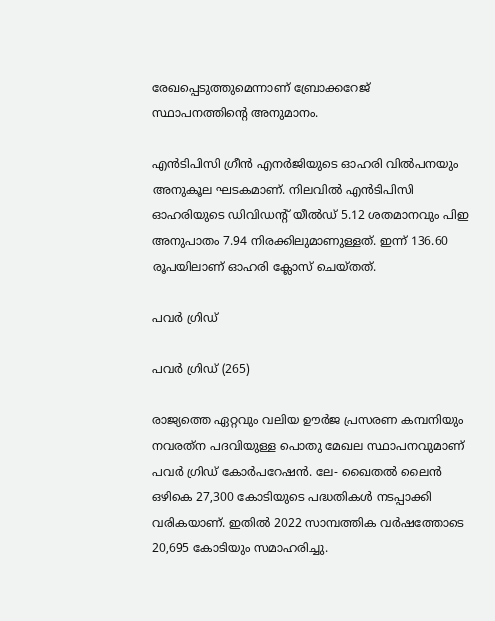രേഖപ്പെടുത്തുമെന്നാണ് ബ്രോക്കറേജ് സ്ഥാപനത്തിന്റെ അനുമാനം.

എന്‍ടിപിസി ഗ്രീന്‍ എനര്‍ജിയുടെ ഓഹരി വില്‍പനയും അനുകൂല ഘടകമാണ്. നിലവില്‍ എന്‍ടിപിസി ഓഹരിയുടെ ഡിവിഡന്റ് യീല്‍ഡ് 5.12 ശതമാനവും പിഇ അനുപാതം 7.94 നിരക്കിലുമാണുള്ളത്. ഇന്ന് 136.60 രൂപയിലാണ് ഓഹരി ക്ലോസ് ചെയ്തത്.

പവര്‍ ഗ്രിഡ്

പവര്‍ ഗ്രിഡ് (265)

രാജ്യത്തെ ഏറ്റവും വലിയ ഊര്‍ജ പ്രസരണ കമ്പനിയും നവരത്‌ന പദവിയുള്ള പൊതു മേഖല സ്ഥാപനവുമാണ് പവര്‍ ഗ്രിഡ് കോര്‍പറേഷന്‍. ലേ- ഖൈതല്‍ ലൈന്‍ ഒഴികെ 27,300 കോടിയുടെ പദ്ധതികള്‍ നടപ്പാക്കി വരികയാണ്. ഇതില്‍ 2022 സാമ്പത്തിക വര്‍ഷത്തോടെ 20,695 കോടിയും സമാഹരിച്ചു.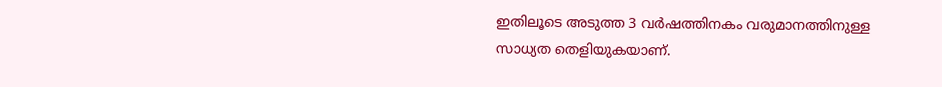ഇതിലൂടെ അടുത്ത 3 വര്‍ഷത്തിനകം വരുമാനത്തിനുള്ള സാധ്യത തെളിയുകയാണ്.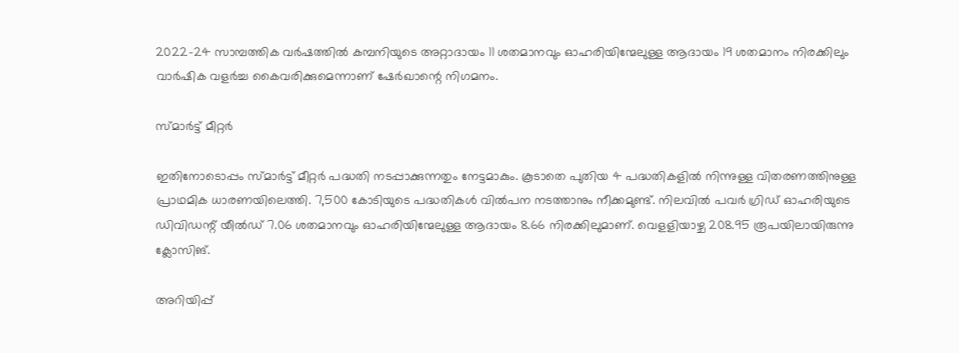2022-24 സാമ്പത്തിക വര്‍ഷത്തില്‍ കമ്പനിയുടെ അറ്റാദായം 11 ശതമാനവും ഓഹരിയിന്മേലുള്ള ആദായം 19 ശതമാനം നിരക്കിലും വാര്‍ഷിക വളര്‍ച്ച കൈവരിക്കുമെന്നാണ് ഷേര്‍ഖാന്റെ നിഗമനം.

സ്മാര്‍ട്ട് മീറ്റര്‍

ഇതിനോടൊപ്പം സ്മാര്‍ട്ട് മീറ്റര്‍ പദ്ധതി നടപ്പാക്കുന്നതും നേട്ടമാകും. കൂടാതെ പുതിയ 4 പദ്ധതികളില്‍ നിന്നുള്ള വിതരണത്തിനുള്ള പ്രാഥമിക ധാരണയിലെത്തി. 7,500 കോടിയുടെ പദ്ധതികള്‍ വില്‍പന നടത്താനും നീക്കമുണ്ട്. നിലവില്‍ പവര്‍ ഗ്രിഡ് ഓഹരിയുടെ ഡിവിഡന്റ് യീല്‍ഡ് 7.06 ശതമാനവും ഓഹരിയിന്മേലുള്ള ആദായം 8.66 നിരക്കിലുമാണ്. വെളളിയാഴ്ച 208.95 രൂപയിലായിരുന്നു ക്ലോസിങ്.

അറിയിപ്പ്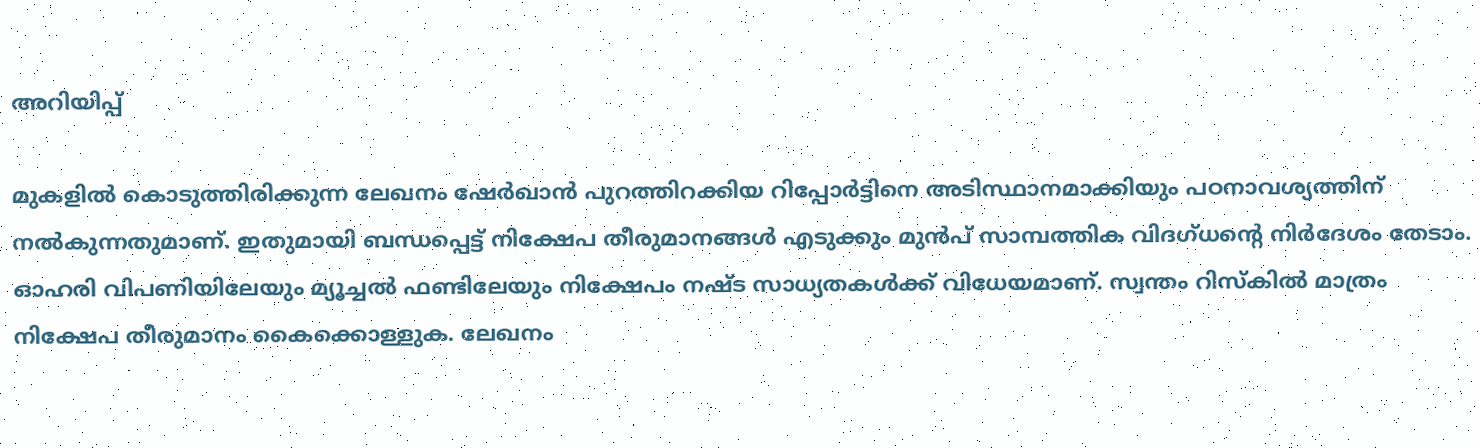അറിയിപ്പ്

മുകളില്‍ കൊടുത്തിരിക്കുന്ന ലേഖനം ഷേര്‍ഖാന്‍ പുറത്തിറക്കിയ റിപ്പോര്‍ട്ടിനെ അടിസ്ഥാനമാക്കിയും പഠനാവശ്യത്തിന് നല്‍കുന്നതുമാണ്. ഇതുമായി ബന്ധപ്പെട്ട് നിക്ഷേപ തീരുമാനങ്ങള്‍ എടുക്കും മുന്‍പ് സാമ്പത്തിക വിദഗ്ധന്റെ നിര്‍ദേശം തേടാം. ഓഹരി വിപണിയിലേയും മ്യൂച്ചല്‍ ഫണ്ടിലേയും നിക്ഷേപം നഷ്ട സാധ്യതകള്‍ക്ക് വിധേയമാണ്. സ്വന്തം റിസ്‌കില്‍ മാത്രം നിക്ഷേപ തീരുമാനം കൈക്കൊള്ളുക. ലേഖനം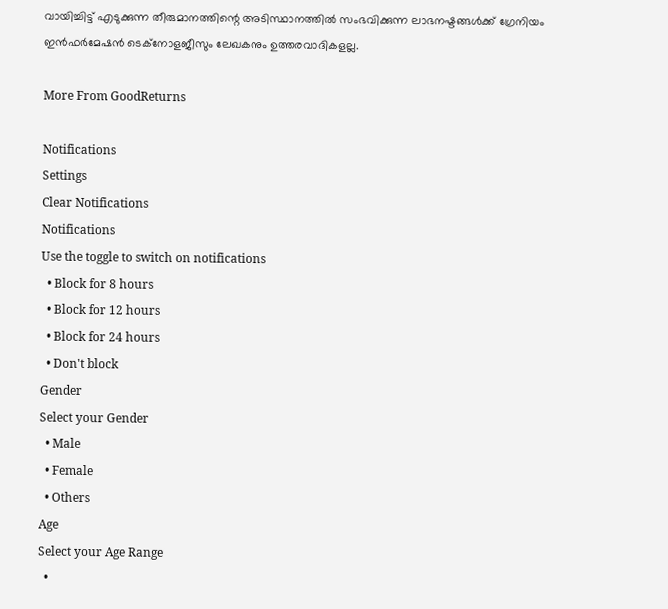വായിച്ചിട്ട് എടുക്കുന്ന തീരുമാനത്തിന്റെ അടിസ്ഥാനത്തില്‍ സംഭവിക്കുന്ന ലാഭനഷ്ടങ്ങള്‍ക്ക് ഗ്രേനിയം ഇന്‍ഫര്‍മേഷന്‍ ടെക്നോളജീസും ലേഖകനും ഉത്തരവാദികളല്ല.

More From GoodReturns

Notifications
Settings
Clear Notifications
Notifications
Use the toggle to switch on notifications
  • Block for 8 hours
  • Block for 12 hours
  • Block for 24 hours
  • Don't block
Gender
Select your Gender
  • Male
  • Female
  • Others
Age
Select your Age Range
  •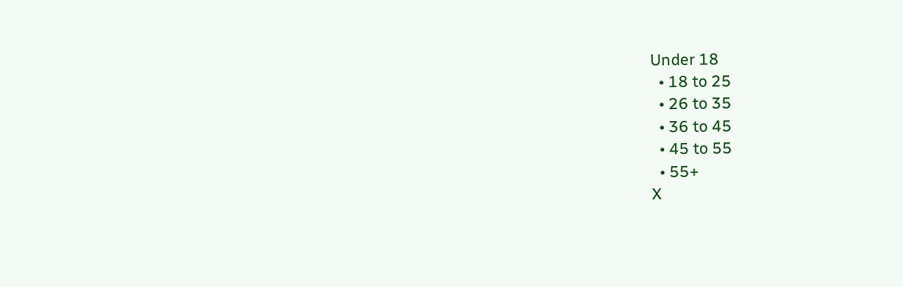Under 18
  • 18 to 25
  • 26 to 35
  • 36 to 45
  • 45 to 55
  • 55+
X